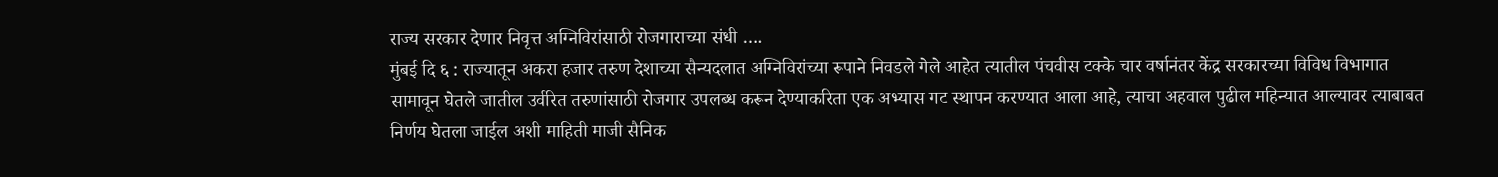राज्य सरकार देणार निवृत्त अग्निविरांसाठी रोजगाराच्या संधी ….
मुंबई दि ६ : राज्यातून अकरा हजार तरुण देशाच्या सैन्यदलात अग्निविरांच्या रूपाने निवडले गेले आहेत त्यातील पंचवीस टक्के चार वर्षानंतर केंद्र सरकारच्या विविध विभागात सामावून घेतले जातील उर्वरित तरुणांसाठी रोजगार उपलब्ध करून देण्याकरिता एक अभ्यास गट स्थापन करण्यात आला आहे, त्याचा अहवाल पुढील महिन्यात आल्यावर त्याबाबत निर्णय घेतला जाईल अशी माहिती माजी सैनिक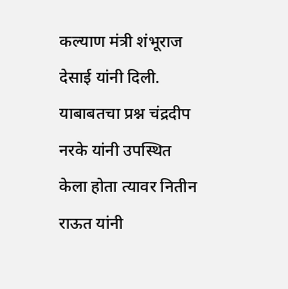कल्याण मंत्री शंभूराज देसाई यांनी दिली.
याबाबतचा प्रश्न चंद्रदीप नरके यांनी उपस्थित केला होता त्यावर नितीन राऊत यांनी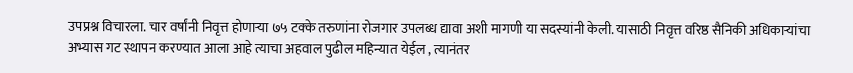उपप्रश्न विचारला. चार वर्षांनी निवृत्त होणाऱ्या ७५ टक्के तरुणांना रोजगार उपलब्ध द्यावा अशी मागणी या सदस्यांनी केली. यासाठी निवृत्त वरिष्ठ सैनिकी अधिकाऱ्यांचा अभ्यास गट स्थापन करण्यात आला आहे त्याचा अहवाल पुढील महिन्यात येईल , त्यानंतर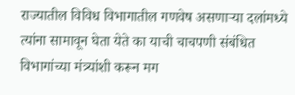राज्यातील विविध विभागातील गणवेष असणाऱ्या दलांमध्ये त्यांना सामावून घेता येते का याची चाचपणी संबंधित विभागांच्या मंत्र्यांशी करून मग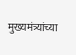मुख्यमंत्र्यांच्या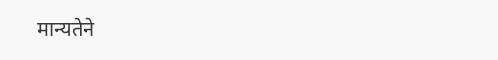मान्यतेने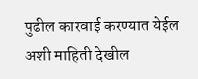पुढील कारवाई करण्यात येईल अशी माहिती देखील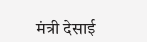मंत्री देसाई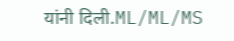यांनी दिली.ML/ML/MS